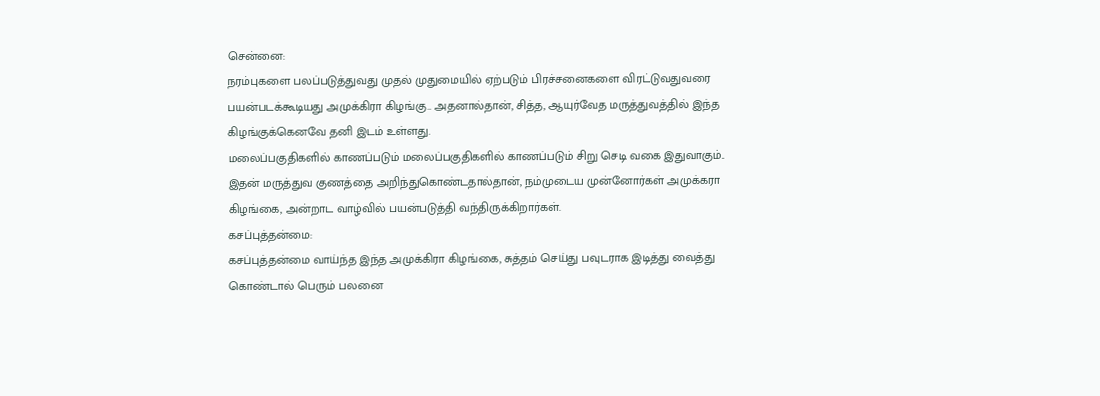சென்னை:
நரம்புகளை பலப்படுத்துவது முதல் முதுமையில் ஏற்படும் பிரச்சனைகளை விரட்டுவதுவரை பயன்படக்கூடியது அமுக்கிரா கிழங்கு.. அதனால்தான், சித்த, ஆயுர்வேத மருத்துவத்தில் இந்த கிழங்குக்கெனவே தனி இடம் உள்ளது.
மலைப்பகுதிகளில் காணப்படும் மலைப்பகுதிகளில் காணப்படும் சிறு செடி வகை இதுவாகும்.. இதன் மருத்துவ குணத்தை அறிந்துகொண்டதால்தான், நம்முடைய முன்னோர்கள் அமுக்கரா கிழங்கை, அன்றாட வாழ்வில் பயன்படுத்தி வந்திருக்கிறார்கள்.
கசப்புத்தன்மை:
கசப்புத்தன்மை வாய்ந்த இந்த அமுக்கிரா கிழங்கை, சுத்தம் செய்து பவுடராக இடித்து வைத்து கொண்டால் பெரும் பலனை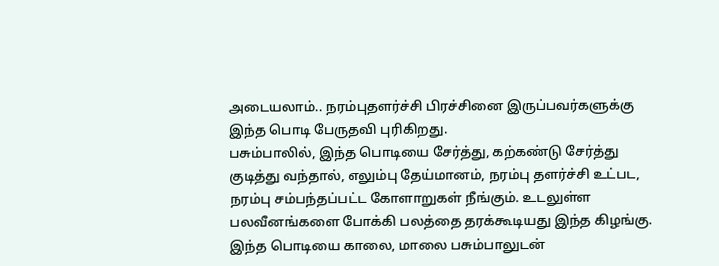அடையலாம்.. நரம்புதளர்ச்சி பிரச்சினை இருப்பவர்களுக்கு இந்த பொடி பேருதவி புரிகிறது.
பசும்பாலில், இந்த பொடியை சேர்த்து, கற்கண்டு சேர்த்து குடித்து வந்தால், எலும்பு தேய்மானம், நரம்பு தளர்ச்சி உட்பட, நரம்பு சம்பந்தப்பட்ட கோளாறுகள் நீங்கும். உடலுள்ள பலவீனங்களை போக்கி பலத்தை தரக்கூடியது இந்த கிழங்கு. இந்த பொடியை காலை, மாலை பசும்பாலுடன்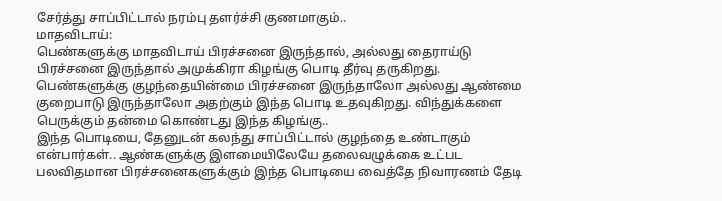சேர்த்து சாப்பிட்டால் நரம்பு தளர்ச்சி குணமாகும்..
மாதவிடாய்:
பெண்களுக்கு மாதவிடாய் பிரச்சனை இருந்தால், அல்லது தைராய்டு பிரச்சனை இருந்தால் அமுக்கிரா கிழங்கு பொடி தீர்வு தருகிறது. பெண்களுக்கு குழந்தையின்மை பிரச்சனை இருந்தாலோ அல்லது ஆண்மை குறைபாடு இருந்தாலோ அதற்கும் இந்த பொடி உதவுகிறது. விந்துக்களை பெருக்கும் தன்மை கொண்டது இந்த கிழங்கு..
இந்த பொடியை, தேனுடன் கலந்து சாப்பிட்டால் குழந்தை உண்டாகும் என்பார்கள்.. ஆண்களுக்கு இளமையிலேயே தலைவழுக்கை உட்பட பலவிதமான பிரச்சனைகளுக்கும் இந்த பொடியை வைத்தே நிவாரணம் தேடி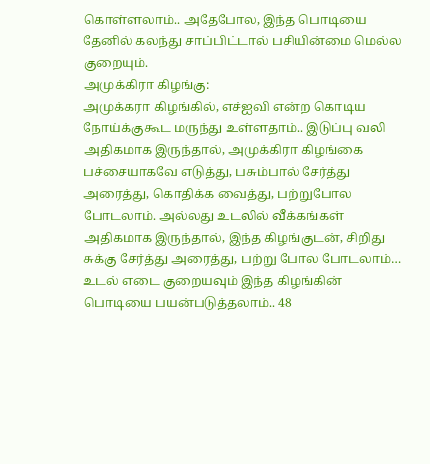கொள்ளலாம்.. அதேபோல, இந்த பொடியை தேனில் கலந்து சாப்பிட்டால் பசியின்மை மெல்ல குறையும்.
அமுக்கிரா கிழங்கு:
அமுக்கரா கிழங்கில், எச்ஐவி என்ற கொடிய நோய்க்குகூட மருந்து உள்ளதாம்.. இடுப்பு வலி அதிகமாக இருந்தால், அமுக்கிரா கிழங்கை பச்சையாகவே எடுத்து, பசும்பால் சேர்த்து அரைத்து, கொதிக்க வைத்து, பற்றுபோல போடலாம். அல்லது உடலில் வீக்கங்கள் அதிகமாக இருந்தால், இந்த கிழங்குடன், சிறிது சுக்கு சேர்த்து அரைத்து, பற்று போல போடலாம்…
உடல் எடை குறையவும் இந்த கிழங்கின் பொடியை பயன்படுத்தலாம்.. 48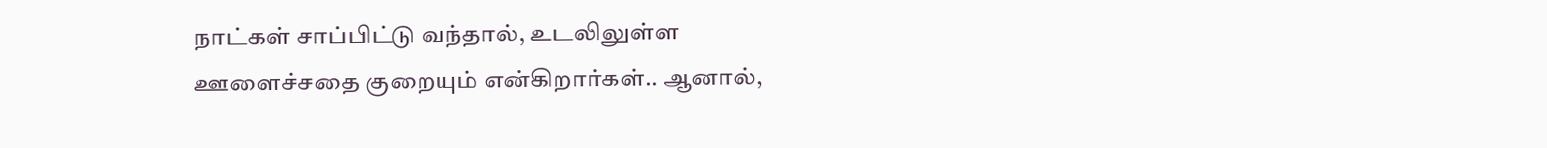நாட்கள் சாப்பிட்டு வந்தால், உடலிலுள்ள ஊளைச்சதை குறையும் என்கிறார்கள்.. ஆனால்,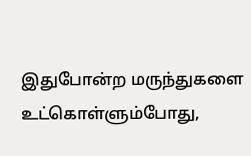இதுபோன்ற மருந்துகளை உட்கொள்ளும்போது,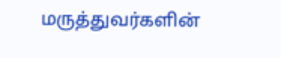மருத்துவர்களின்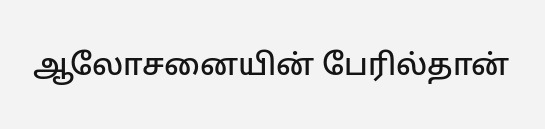ஆலோசனையின் பேரில்தான்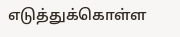எடுத்துக்கொள்ள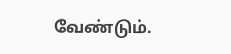வேண்டும்.